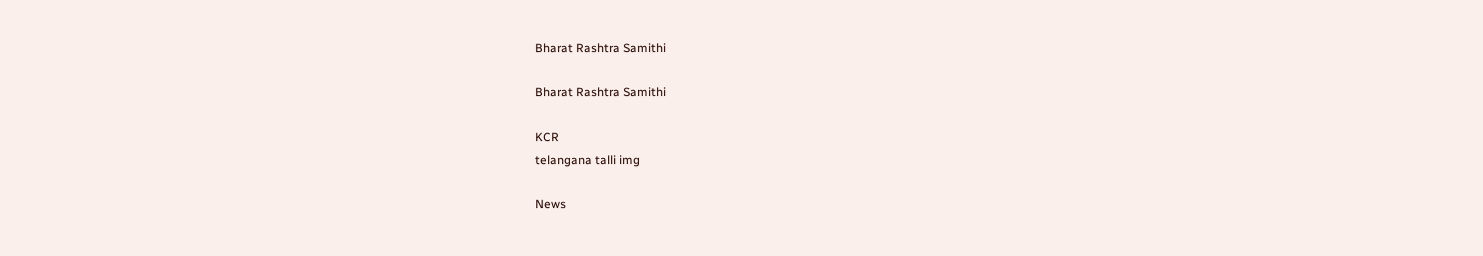Bharat Rashtra Samithi

Bharat Rashtra Samithi

KCR
telangana talli img

News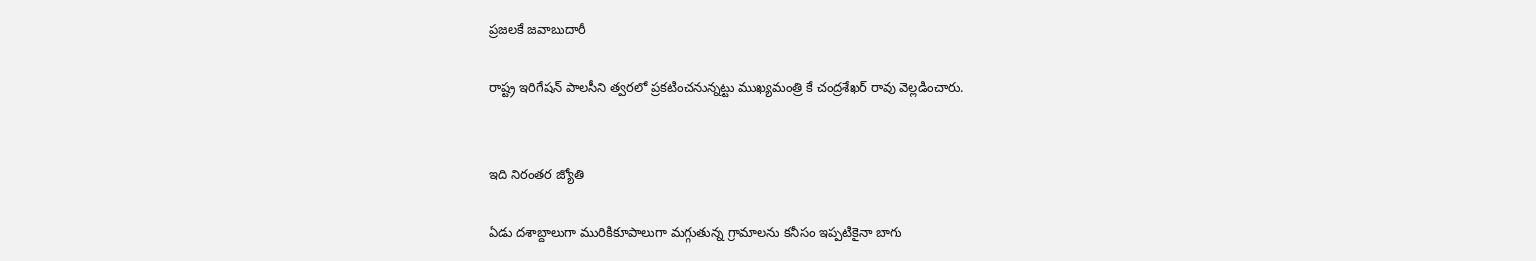ప్రజలకే జవాబుదారీ

రాష్ట్ర ఇరిగేషన్ పాలసీని త్వరలో ప్రకటించనున్నట్టు ముఖ్యమంత్రి కే చంద్రశేఖర్‌ రావు వెల్లడించారు.


ఇది నిరంతర జ్యోతి

ఏడు దశాబ్దాలుగా మురికికూపాలుగా మగ్గుతున్న గ్రామాలను కనీసం ఇప్పటికైనా బాగు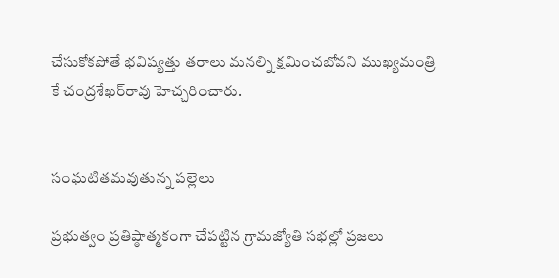చేసుకోకపోతే భవిష్యత్తు తరాలు మనల్ని క్షమించబోవని ముఖ్యమంత్రి కే చంద్రశేఖర్‌రావు హెచ్చరించారు.


సంఘటితమవుతున్న పల్లెలు

ప్రభుత్వం ప్రతిష్ఠాత్మకంగా చేపట్టిన గ్రామజ్యోతి సభల్లో ప్రజలు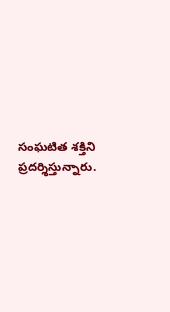సంఘటిత శక్తిని ప్రదర్శిస్తున్నారు.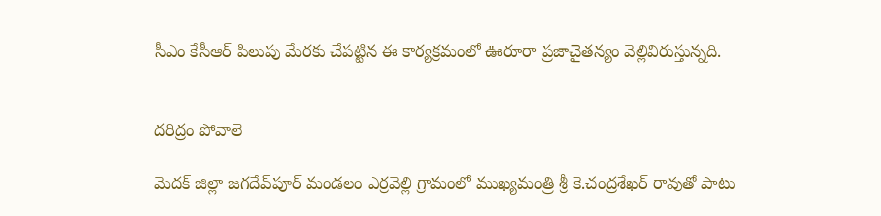సీఎం కేసీఆర్ పిలుపు మేరకు చేపట్టిన ఈ కార్యక్రమంలో ఊరూరా ప్రజాచైతన్యం వెల్లివిరుస్తున్నది.


దరిద్రం పోవాలె

మెదక్‌ జిల్లా జగదేవ్‌పూర్‌ మండలం ఎర్రవెల్లి గ్రామంలో ముఖ్యమంత్రి శ్రీ కె.చంద్రశేఖర్‌ రావుతో పాటు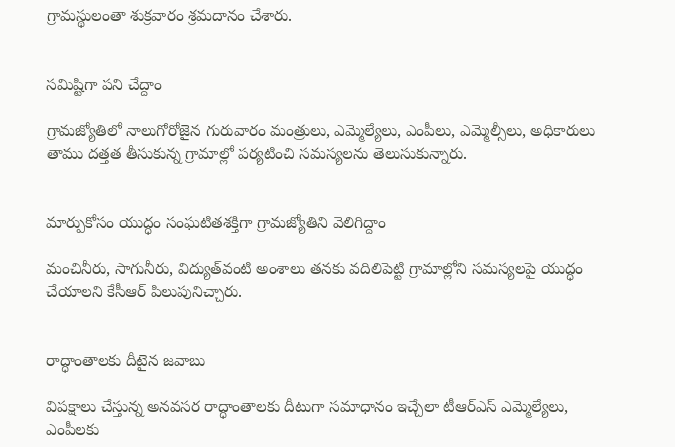గ్రామస్థులంతా శుక్రవారం శ్రమదానం చేశారు.


సమిష్టిగా పని చేద్దాం

గ్రామజ్యోతిలో నాలుగోరోజైన గురువారం మంత్రులు, ఎమ్మెల్యేలు, ఎంపీలు, ఎమ్మెల్సీలు, అధికారులు తాము దత్తత తీసుకున్న గ్రామాల్లో పర్యటించి సమస్యలను తెలుసుకున్నారు.


మార్పుకోసం యుద్ధం సంఘటితశక్తిగా గ్రామజ్యోతిని వెలిగిద్దాం

మంచినీరు, సాగునీరు, విద్యుత్‌వంటి అంశాలు తనకు వదిలిపెట్టి గ్రామాల్లోని సమస్యలపై యుద్ధం చేయాలని కేసీఆర్ పిలుపునిచ్చారు.


రాద్ధాంతాలకు దీటైన జవాబు

విపక్షాలు చేస్తున్న అనవసర రాద్ధాంతాలకు దీటుగా సమాధానం ఇచ్చేలా టీఆర్‌ఎస్ ఎమ్మెల్యేలు, ఎంపీలకు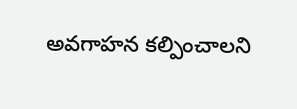అవగాహన కల్పించాలని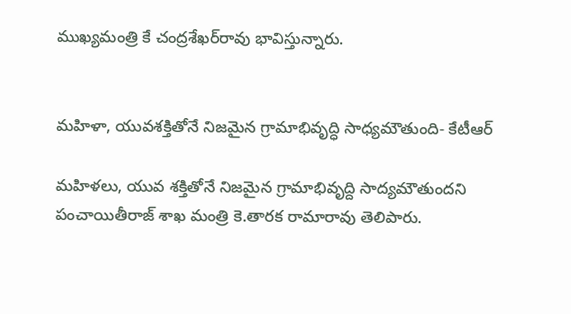ముఖ్యమంత్రి కే చంద్రశేఖర్‌రావు భావిస్తున్నారు.


మహిళా, యువశక్తితోనే నిజమైన గ్రామాభివృద్ధి సాధ్యమౌతుంది- కేటీఆర్

మహిళలు, యువ శక్తితోనే నిజమైన గ్రామాభివృద్ది సాద్యమౌతుందని పంచాయితీరాజ్ శాఖ మంత్రి కె.తారక రామారావు తెలిపారు.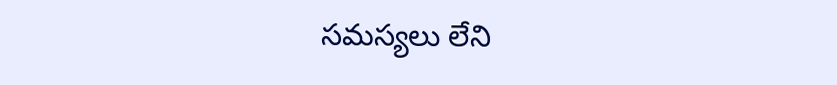సమస్యలు లేని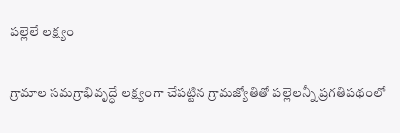పల్లెలే లక్ష్యం

గ్రామాల సమగ్రాభివృద్ధే లక్ష్యంగా చేపట్టిన గ్రామజ్యోతితో పల్లెలన్నీ ప్రగతిపథంలో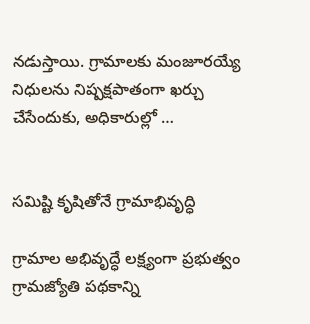నడుస్తాయి. గ్రామాలకు మంజూరయ్యే నిధులను నిష్పక్షపాతంగా ఖర్చు చేసేందుకు, అధికారుల్లో …


సమిష్టి కృషితోనే గ్రామాభివృద్ధి

గ్రామాల అభివృద్ధే లక్ష్యంగా ప్రభుత్వం గ్రామజ్యోతి పథకాన్ని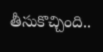తీసుకొచ్చింది..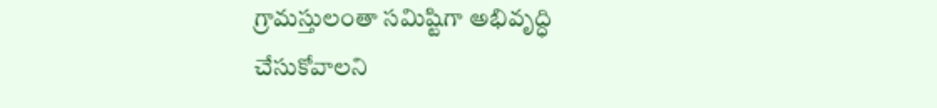గ్రామస్తులంతా సమిష్టిగా అభివృద్ధి చేసుకోవాలని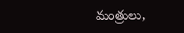మంత్రులు,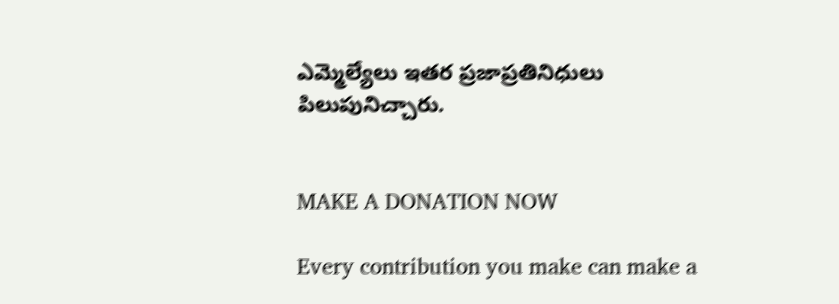ఎమ్మెల్యేలు ఇతర ప్రజాప్రతినిధులు పిలుపునిచ్చారు.


MAKE A DONATION NOW

Every contribution you make can make a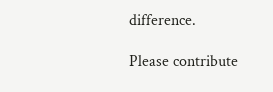difference.

Please contribute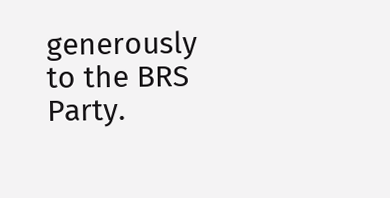generously to the BRS Party.